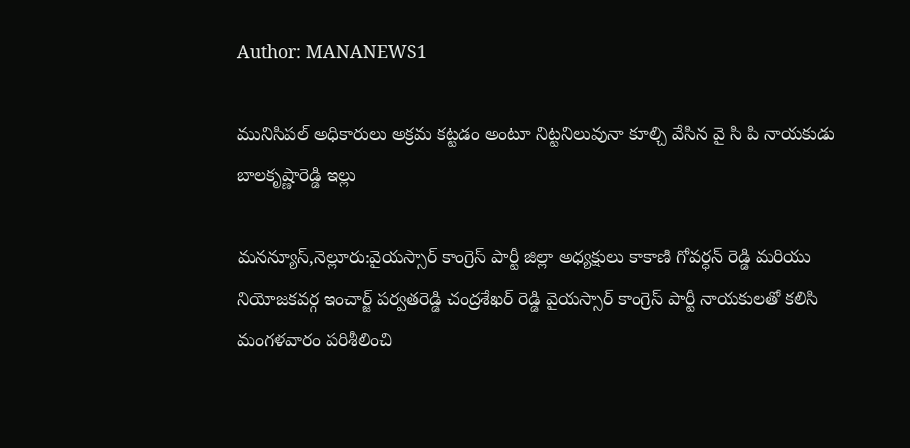Author: MANANEWS1

మునిసిపల్ అధికారులు అక్రమ కట్టడం అంటూ నిట్టనిలువునా కూల్చి వేసిన వై సి పి నాయకుడు బాలకృష్ణారెడ్డి ఇల్లు

మనన్యూస్,నెల్లూరు:వైయస్సార్ కాంగ్రెస్ పార్టీ జిల్లా అధ్యక్షులు కాకాణి గోవర్ధన్ రెడ్డి మరియు నియోజకవర్గ ఇంచార్జ్ పర్వతరెడ్డి చంద్రశేఖర్ రెడ్డి వైయస్సార్ కాంగ్రెస్ పార్టీ నాయకులతో కలిసి మంగళవారం పరిశీలించి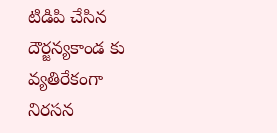టిడిపి చేసిన దౌర్జన్యకాండ కు వ్యతిరేకంగా నిరసన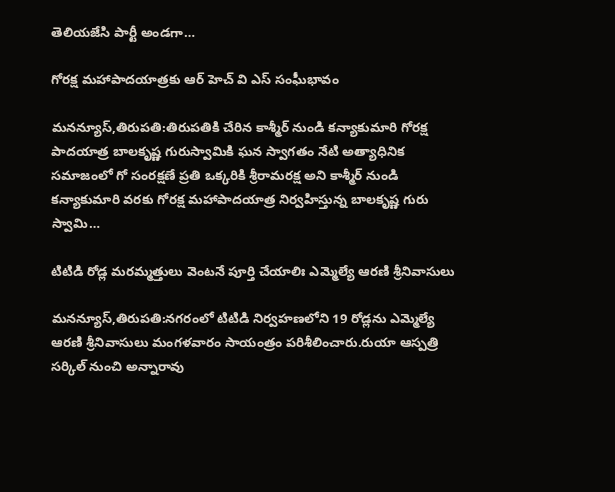తెలియజేసి పార్టీ అండగా…

గోరక్ష మహాపాదయాత్రకు ఆర్ హెచ్ వి ఎస్ సంఘీభావం

మనన్యూస్,తిరుపతి:తిరుపతికి చేరిన కాశ్మీర్ నుండి కన్యాకుమారి గోరక్ష పాదయాత్ర బాలకృష్ణ గురుస్వామికి ఘన స్వాగతం నేటి అత్యాధినిక సమాజంలో గో సంరక్షణే ప్రతి ఒక్కరికి శ్రీరామరక్ష అని కాశ్మీర్ నుండి కన్యాకుమారి వరకు గోరక్ష మహాపాదయాత్ర నిర్వహిస్తున్న బాలకృష్ణ గురు స్వామి…

టిటిడి రోడ్ల మ‌ర‌మ్మ‌త్తులు వెంట‌నే పూర్తి చేయాలిః ఎమ్మెల్యే ఆర‌ణి శ్రీనివాసులు

మనన్యూస్,తిరుప‌తి:న‌గ‌రంలో టిటిడి నిర్వ‌హ‌ణ‌లోని 19 రోడ్ల‌ను ఎమ్మెల్యే ఆర‌ణి శ్రీనివాసులు మంగ‌ళ‌వారం సాయంత్రం ప‌రిశీలించారు.రుయా ఆస్ప‌త్రి స‌ర్కిల్ నుంచి అన్నారావు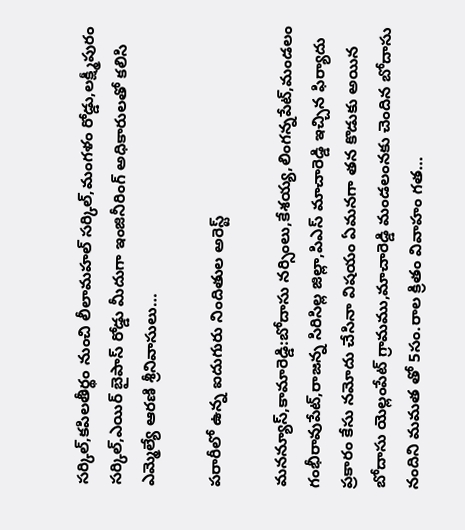స‌ర్కిల్,క‌పిల‌తీర్థం నుంచి లీలామ‌హ‌ల్ స‌ర్కిల్,మంగ‌ళం రోడ్డు,ల‌క్ష్మీపురం స‌ర్కిల్,ఎయిర్ బైపాస్ రోడ్డు మీదుగా ఇంజినీరింగ్ అధికారుల‌తో క‌లిసి ఎమ్మెల్యే ఆర‌ణి శ్రీనివాసులు…

పరారీలో ఉన్న ఐదుగురు నిందితుల అరెస్ట్

మనన్యూస్,కామారెడ్డి:బోదాసు నర్సింలు,కేశయ్య,లింగన్నపేట్,మండలం గంభీరావుపేట్,రాజన్న సిరిసిల్ల జిల్లా,పి‌ఎస్ మాచారెడ్డి ఇచ్చిన ఫిర్యాదు ప్రకారం కేసు నమోదు చేసినా విషయం ఏమనగా తన కొడుకు అయిన బోదాసు యెల్లంపేట్ గ్రామము,మాచారెడ్డి మండలంనకు చెందిన బోదాసు నందిని మమత తో 5సం.రాల క్రితం వివాహం గత…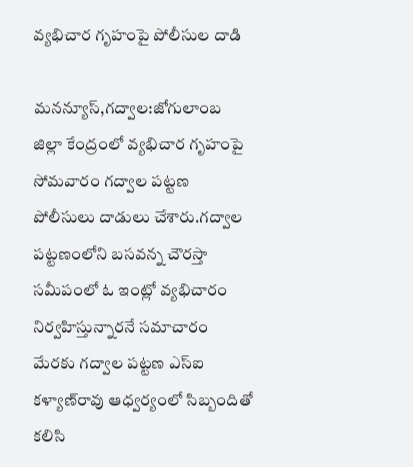వ్యభిచార గృహంపై పోలీసుల దాడి

మనన్యూస్,గద్వాల:జోగులాంబ జిల్లా కేంద్రంలో వ్యభిచార గృహంపై సోమవారం గద్వాల పట్టణ పోలీసులు దాడులు చేశారు.గద్వాల పట్టణంలోని బసవన్న చౌరస్తా సమీపంలో ఓ ఇంట్లో వ్యభిచారం నిర్వహిస్తున్నారనే సమాచారం మేరకు గద్వాల పట్టణ ఎస్ఐ కళ్యాణ్‌రావు ఆధ్వర్యంలో సిబ్బందితో కలిసి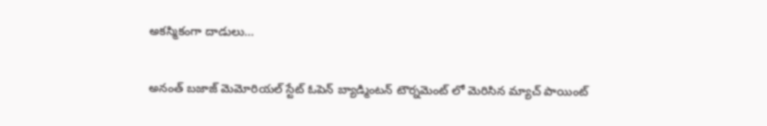అకస్మికంగా దాడులు…

అనంత్ బజాజ్ మెమోరియల్ స్టేట్ ఓపెన్ బ్యాడ్మింటన్ టౌర్నమెంట్ లో మెరిసిన మ్యాచ్ పాయింట్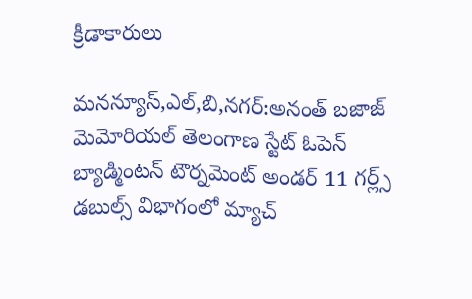క్రీడాకారులు

మనన్యూస్,ఎల్,బి,నగర్:అనంత్ బజాజ్ మెమోరియల్ తెలంగాణ స్టేట్ ఓపెన్ బ్యాడ్మింటన్ టౌర్నమెంట్ అండర్ 11 గర్ల్స్ డబుల్స్ విభాగంలో మ్యాచ్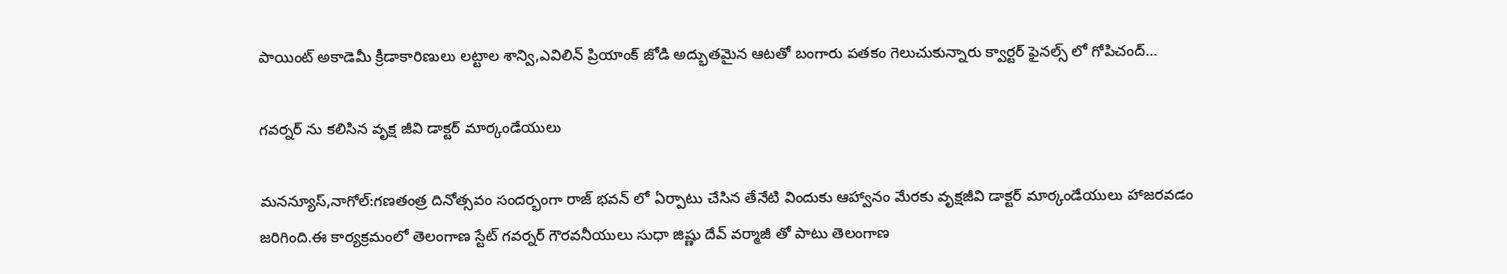పాయింట్ అకాడెమీ క్రీడాకారిణులు లట్టాల శాన్వి,ఎవిలిన్ ప్రియాంక్ జోడి అద్భుతమైన ఆటతో బంగారు పతకం గెలుచుకున్నారు క్వార్టర్ ఫైనల్స్ లో గోపిచంద్…

గవర్నర్ ను కలిసిన వృక్ష జీవి డాక్టర్ మార్కండేయులు

మనన్యూస్,నాగోల్:గణతంత్ర దినోత్సవం సందర్భంగా రాజ్ భవన్ లో ఏర్పాటు చేసిన తేనేటి విందుకు ఆహ్వానం మేరకు వృక్షజీవి డాక్టర్ మార్కండేయులు హాజరవడం జరిగింది.ఈ కార్యక్రమంలో తెలంగాణ స్టేట్ గవర్నర్ గౌరవనీయులు సుధా జిష్ణు దేవ్ వర్మాజీ తో పాటు తెలంగాణ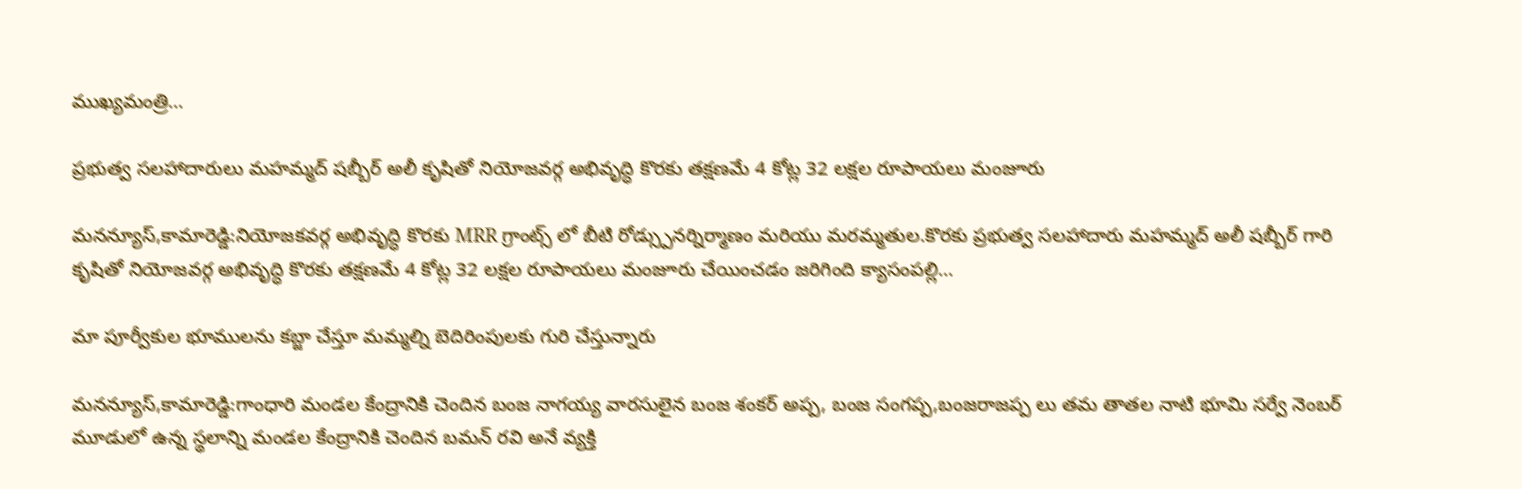ముఖ్యమంత్రి…

ప్రభుత్వ సలహాదారులు మహమ్మద్ షబ్బీర్ అలీ కృషితో నియోజవర్గ అభివృద్ధి కొరకు తక్షణమే 4 కోట్ల 32 లక్షల రూపాయలు మంజూరు

మనన్యూస్,కామారెడ్డి:నియోజకవర్గ అభివృద్ధి కొరకు MRR గ్రాంట్స్ లో బీటి రోడ్స్పునర్నిర్మాణం మరియు మరమ్మతుల.కొరకు ప్రభుత్వ సలహాదారు మహమ్మద్ అలీ షబ్బీర్ గారి కృషితో నియోజవర్గ అభివృద్ధి కొరకు తక్షణమే 4 కోట్ల 32 లక్షల రూపాయలు మంజూరు చేయించడం జరిగింది క్యాసంపల్లి…

మా పూర్వీకుల భూములను కబ్జా చేస్తూ మమ్మల్ని బెదిరింపులకు గురి చేస్తున్నారు

మనన్యూస్,కామారెడ్డి:గాంధారి మండల కేంద్రానికి చెందిన బంజ నాగయ్య వారసులైన బంజ శంకర్ అప్ప, బంజ సంగప్ప,బంజరాజప్ప లు తమ తాతల నాటి భూమి సర్వే నెంబర్ మూడులో ఉన్న స్థలాన్ని మండల కేంద్రానికి చెందిన బమన్ రవి అనే వ్యక్తి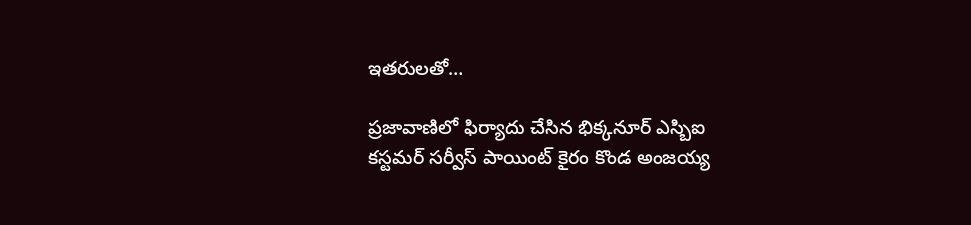ఇతరులతో…

ప్రజావాణిలో ఫిర్యాదు చేసిన భిక్కనూర్ ఎస్బిఐ కస్టమర్ సర్వీస్ పాయింట్ కైరం కొండ అంజయ్య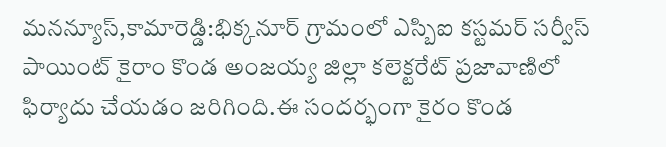మనన్యూస్,కామారెడ్డి:భిక్కనూర్ గ్రామంలో ఎస్బిఐ కస్టమర్ సర్వీస్ పాయింట్ కైరాం కొండ అంజయ్య జిల్లా కలెక్టరేట్ ప్రజావాణిలో ఫిర్యాదు చేయడం జరిగింది.ఈ సందర్భంగా కైరం కొండ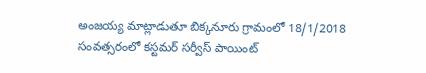అంజయ్య మాట్లాడుతూ బిక్కనూరు గ్రామంలో 18/1/2018 సంవత్సరంలో కస్టమర్ సర్వీస్ పాయింట్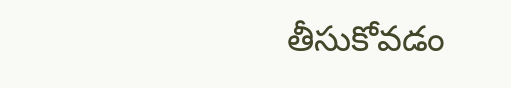తీసుకోవడం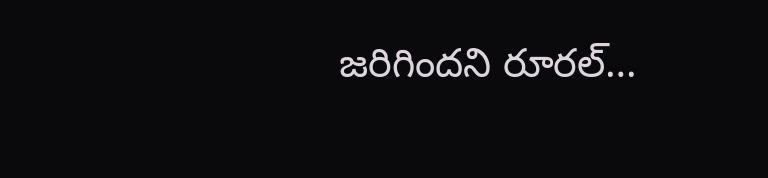జరిగిందని రూరల్…